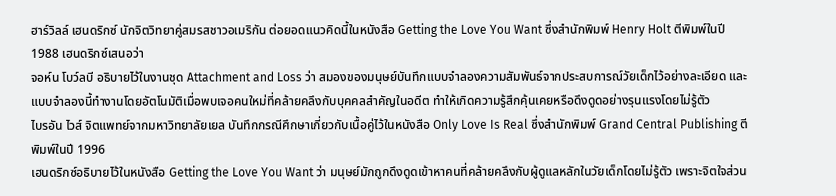ฮาร์วิลล์ เฮนดริกซ์ นักจิตวิทยาคู่สมรสชาวอเมริกัน ต่อยอดแนวคิดนี้ในหนังสือ Getting the Love You Want ซึ่งสำนักพิมพ์ Henry Holt ตีพิมพ์ในปี 1988 เฮนดริกซ์เสนอว่า
จอห์น โบว์ลบี อธิบายไว้ในงานชุด Attachment and Loss ว่า สมองของมนุษย์บันทึกแบบจำลองความสัมพันธ์จากประสบการณ์วัยเด็กไว้อย่างละเอียด และแบบจำลองนี้ทำงานโดยอัตโนมัติเมื่อพบเจอคนใหม่ที่คล้ายคลึงกับบุคคลสำคัญในอดีต ทำให้เกิดความรู้สึกคุ้นเคยหรือดึงดูดอย่างรุนแรงโดยไม่รู้ตัว
ไบรอัน ไวส์ จิตแพทย์จากมหาวิทยาลัยเยล บันทึกกรณีศึกษาเกี่ยวกับเนื้อคู่ไว้ในหนังสือ Only Love Is Real ซึ่งสำนักพิมพ์ Grand Central Publishing ตีพิมพ์ในปี 1996
เฮนดริกซ์อธิบายไว้ในหนังสือ Getting the Love You Want ว่า มนุษย์มักถูกดึงดูดเข้าหาคนที่คล้ายคลึงกับผู้ดูแลหลักในวัยเด็กโดยไม่รู้ตัว เพราะจิตใจส่วน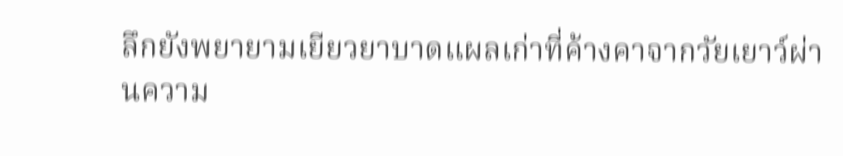ลึกยังพยายามเยียวยาบาดแผลเก่าที่ค้างคาจากวัยเยาว์ผ่านความ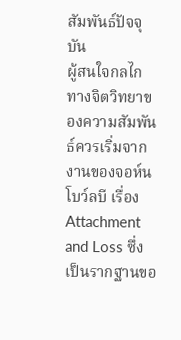สัมพันธ์ปัจจุบัน
ผู้สนใจกลไกทางจิตวิทยาของความสัมพันธ์ควรเริ่มจากงานของจอห์น โบว์ลบี เรื่อง Attachment and Loss ซึ่งเป็นรากฐานขอ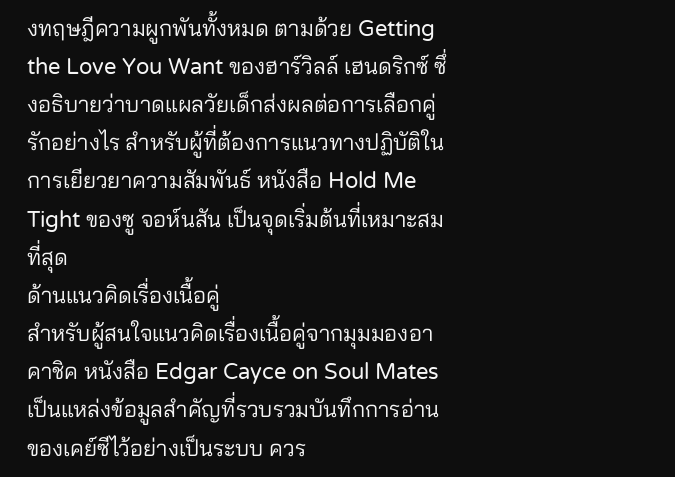งทฤษฎีความผูกพันทั้งหมด ตามด้วย Getting the Love You Want ของฮาร์วิลล์ เฮนดริกซ์ ซึ่งอธิบายว่าบาดแผลวัยเด็กส่งผลต่อการเลือกคู่รักอย่างไร สำหรับผู้ที่ต้องการแนวทางปฏิบัติในการเยียวยาความสัมพันธ์ หนังสือ Hold Me Tight ของซู จอห์นสัน เป็นจุดเริ่มต้นที่เหมาะสมที่สุด
ด้านแนวคิดเรื่องเนื้อคู่
สำหรับผู้สนใจแนวคิดเรื่องเนื้อคู่จากมุมมองอาคาชิค หนังสือ Edgar Cayce on Soul Mates เป็นแหล่งข้อมูลสำคัญที่รวบรวมบันทึกการอ่านของเคย์ซีไว้อย่างเป็นระบบ ควร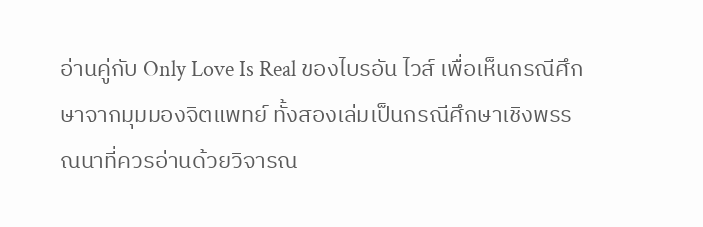อ่านคู่กับ Only Love Is Real ของไบรอัน ไวส์ เพื่อเห็นกรณีศึกษาจากมุมมองจิตแพทย์ ทั้งสองเล่มเป็นกรณีศึกษาเชิงพรรณนาที่ควรอ่านด้วยวิจารณ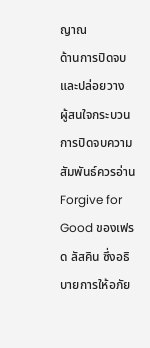ญาณ
ด้านการปิดจบและปล่อยวาง
ผู้สนใจกระบวนการปิดจบความสัมพันธ์ควรอ่าน Forgive for Good ของเฟรด ลัสคิน ซึ่งอธิบายการให้อภัย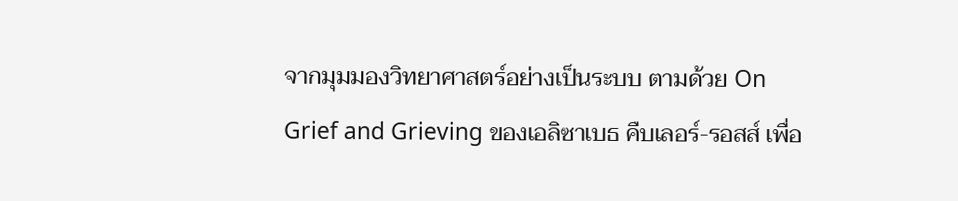จากมุมมองวิทยาศาสตร์อย่างเป็นระบบ ตามด้วย On Grief and Grieving ของเอลิซาเบธ คืบเลอร์-รอสส์ เพื่อ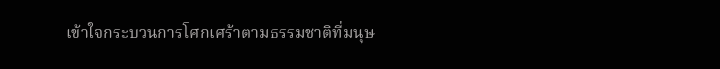เข้าใจกระบวนการโศกเศร้าตามธรรมชาติที่มนุษ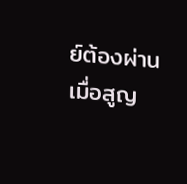ย์ต้องผ่านเมื่อสูญ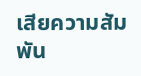เสียความสัมพัน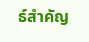ธ์สำคัญ